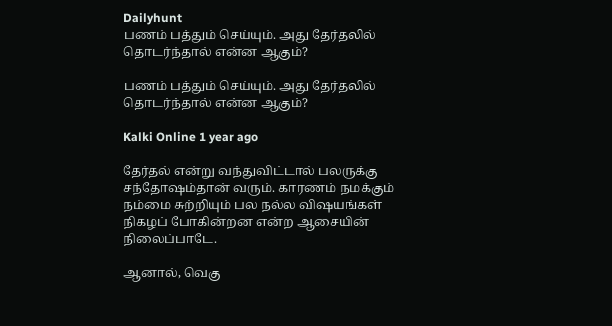Dailyhunt
பணம் பத்தும் செய்யும். அது தேர்தலில் தொடர்ந்தால் என்ன ஆகும்?

பணம் பத்தும் செய்யும். அது தேர்தலில் தொடர்ந்தால் என்ன ஆகும்?

Kalki Online 1 year ago

தேர்தல் என்று வந்துவிட்டால் பலருக்கு சந்தோஷம்தான் வரும். காரணம் நமக்கும் நம்மை சுற்றியும் பல நல்ல விஷயங்கள் நிகழப் போகின்றன என்ற ஆசையின் நிலைப்பாடே.

ஆனால், வெகு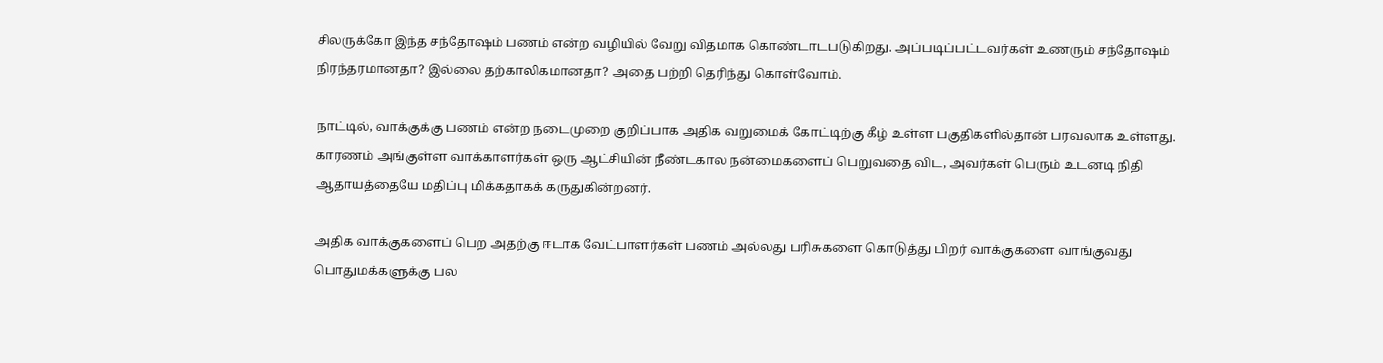சிலருக்கோ இந்த சந்தோஷம் பணம் என்ற வழியில் வேறு விதமாக கொண்டாடபடுகிறது. அப்படிப்பட்டவர்கள் உணரும் சந்தோஷம் நிரந்தரமானதா? இல்லை தற்காலிகமானதா? அதை பற்றி தெரிந்து கொள்வோம்.

நாட்டில், வாக்குக்கு பணம் என்ற நடைமுறை குறிப்பாக அதிக வறுமைக் கோட்டிற்கு கீழ் உள்ள பகுதிகளில்தான் பரவலாக உள்ளது. காரணம் அங்குள்ள வாக்காளர்கள் ஒரு ஆட்சியின் நீண்டகால நன்மைகளைப் பெறுவதை விட, அவர்கள் பெரும் உடனடி நிதி ஆதாயத்தையே மதிப்பு மிக்கதாகக் கருதுகின்றனர்.

அதிக வாக்குகளைப் பெற அதற்கு ஈடாக வேட்பாளர்கள் பணம் அல்லது பரிசுகளை கொடுத்து பிறர் வாக்குகளை வாங்குவது பொதுமக்களுக்கு பல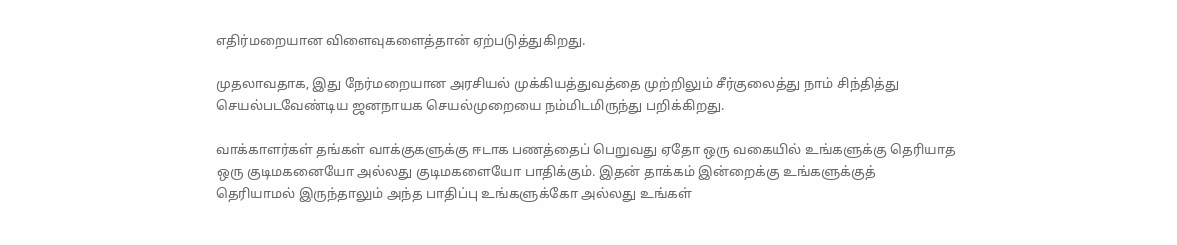எதிர்மறையான விளைவுகளைத்தான் ஏற்படுத்துகிறது.

முதலாவதாக, இது நேர்மறையான அரசியல் முக்கியத்துவத்தை முற்றிலும் சீர்குலைத்து நாம் சிந்தித்து செயல்படவேண்டிய ஜனநாயக செயல்முறையை நம்மிடமிருந்து பறிக்கிறது.

வாக்காளர்கள் தங்கள் வாக்குகளுக்கு ஈடாக பணத்தைப் பெறுவது ஏதோ ஒரு வகையில் உங்களுக்கு தெரியாத ஒரு குடிமகனையோ அல்லது குடிமகளையோ பாதிக்கும். இதன் தாக்கம் இன்றைக்கு உங்களுக்குத் தெரியாமல் இருந்தாலும் அந்த பாதிப்பு உங்களுக்கோ அல்லது உங்கள்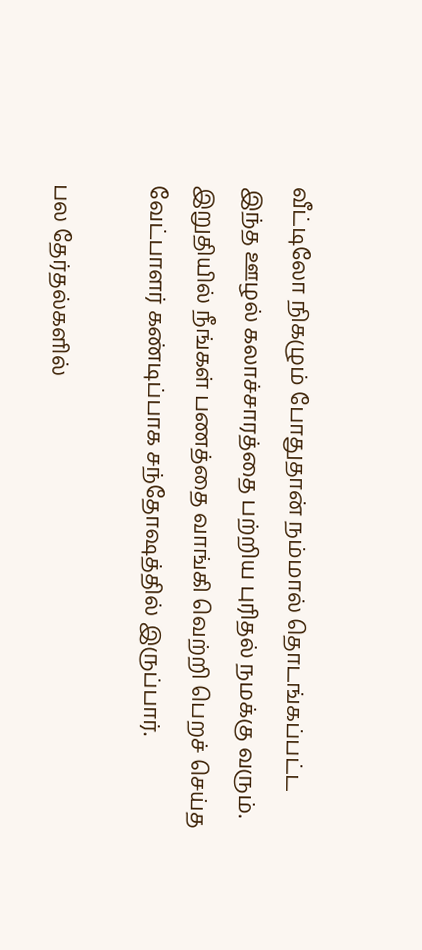வீட்டிலோ நிகழும் போதுதான் நம்மால் தொடங்கப்பட்ட இந்த ஊழல் கலாச்சாரத்தை பற்றிய புரிதல் நமக்கு வரும். இறுதியில் நீங்கள் பணத்தை வாங்கி வெற்றி பெறச் செய்த வேட்பாளர் கண்டிப்பாக சந்தோஷத்தில் இருப்பார்.

பல தேர்தல்களில்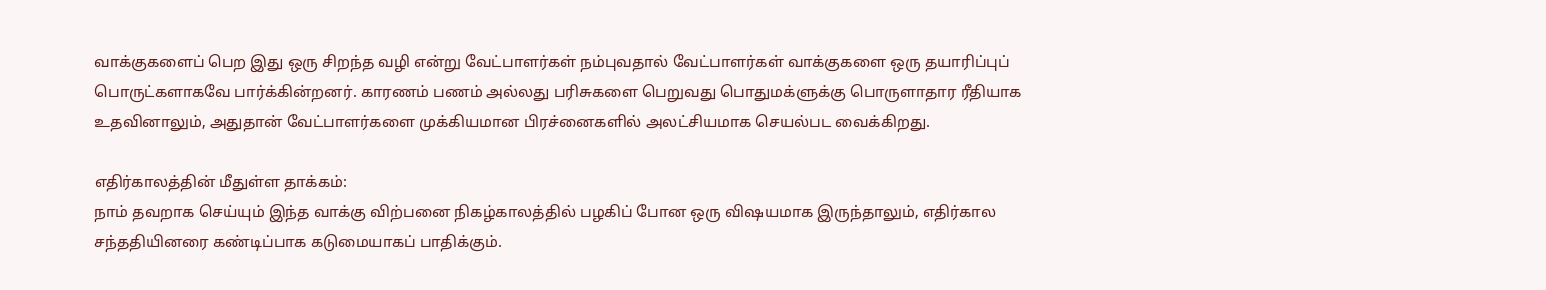வாக்குகளைப் பெற இது ஒரு சிறந்த வழி என்று வேட்பாளர்கள் நம்புவதால் வேட்பாளர்கள் வாக்குகளை ஒரு தயாரிப்புப் பொருட்களாகவே பார்க்கின்றனர். காரணம் பணம் அல்லது பரிசுகளை பெறுவது பொதுமக்ளுக்கு பொருளாதார ரீதியாக உதவினாலும், அதுதான் வேட்பாளர்களை முக்கியமான பிரச்னைகளில் அலட்சியமாக செயல்பட வைக்கிறது.

எதிர்காலத்தின் மீதுள்ள தாக்கம்:
நாம் தவறாக செய்யும் இந்த வாக்கு விற்பனை நிகழ்காலத்தில் பழகிப் போன ஒரு விஷயமாக இருந்தாலும், எதிர்கால சந்ததியினரை கண்டிப்பாக கடுமையாகப் பாதிக்கும்.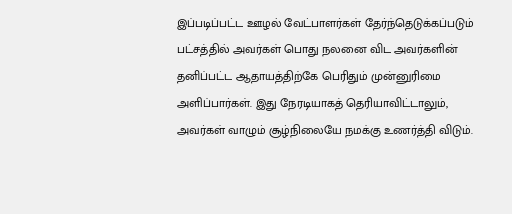இப்படிப்பட்ட ஊழல் வேட்பாளர்கள் தேர்ந்தெடுக்கப்படும் பட்சத்தில் அவர்கள் பொது நலனை விட அவர்களின் தனிப்பட்ட ஆதாயத்திற்கே பெரிதும் முன்னுரிமை அளிப்பார்கள். இது நேரடியாகத் தெரியாவிட்டாலும், அவர்கள் வாழும் சூழ்நிலையே நமக்கு உணர்த்தி விடும்.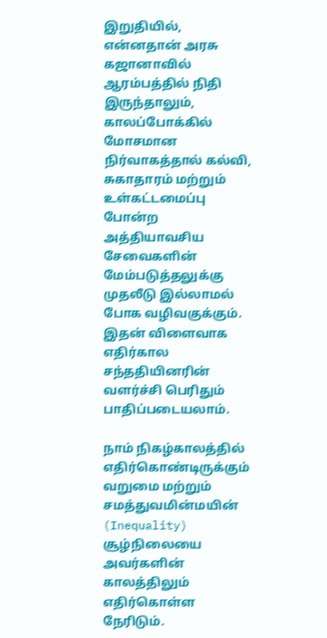இறுதியில், என்னதான் அரசு கஜானாவில் ஆரம்பத்தில் நிதி இருந்தாலும், காலப்போக்கில் மோசமான நிர்வாகத்தால் கல்வி, சுகாதாரம் மற்றும் உள்கட்டமைப்பு போன்ற அத்தியாவசிய சேவைகளின் மேம்படுத்தலுக்கு முதலீடு இல்லாமல் போக வழிவகுக்கும். இதன் விளைவாக எதிர்கால சந்ததியினரின் வளர்ச்சி பெரிதும் பாதிப்படையலாம்.

நாம் நிகழ்காலத்தில் எதிர்கொண்டிருக்கும் வறுமை மற்றும் சமத்துவமின்மயின் (Inequality) சூழ்நிலையை அவர்களின் காலத்திலும் எதிர்கொள்ள நேரிடும்.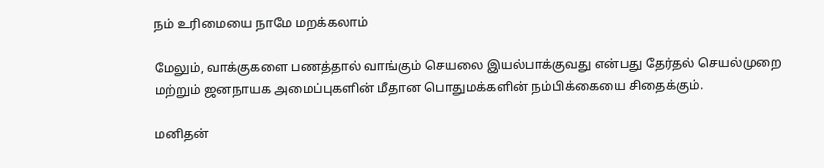நம் உரிமையை நாமே மறக்கலாம்

மேலும், வாக்குகளை பணத்தால் வாங்கும் செயலை இயல்பாக்குவது என்பது தேர்தல் செயல்முறை மற்றும் ஜனநாயக அமைப்புகளின் மீதான பொதுமக்களின் நம்பிக்கையை சிதைக்கும்.

மனிதன்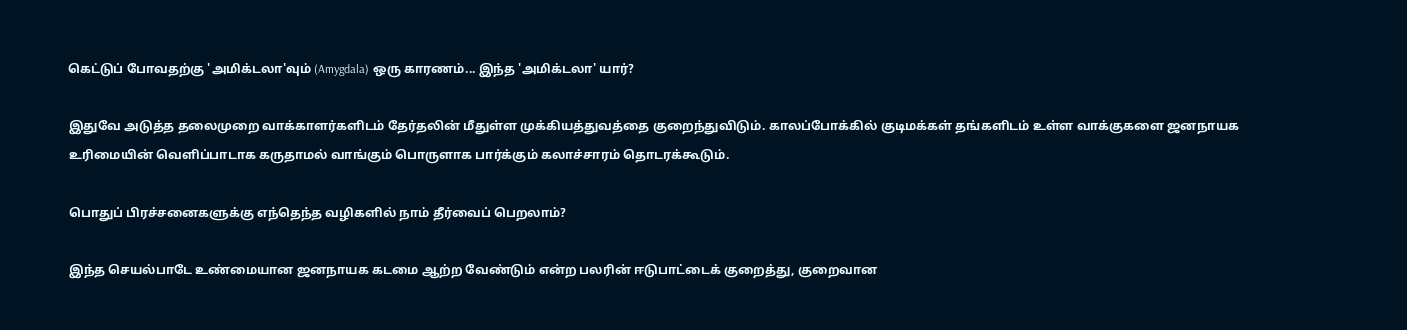கெட்டுப் போவதற்கு 'அமிக்டலா'வும் (Amygdala) ஒரு காரணம்... இந்த 'அமிக்டலா' யார்?

இதுவே அடுத்த தலைமுறை வாக்காளர்களிடம் தேர்தலின் மீதுள்ள முக்கியத்துவத்தை குறைந்துவிடும். காலப்போக்கில் குடிமக்கள் தங்களிடம் உள்ள வாக்குகளை ஜனநாயக உரிமையின் வெளிப்பாடாக கருதாமல் வாங்கும் பொருளாக பார்க்கும் கலாச்சாரம் தொடரக்கூடும்.

பொதுப் பிரச்சனைகளுக்கு எந்தெந்த வழிகளில் நாம் தீர்வைப் பெறலாம்?

இந்த செயல்பாடே உண்மையான ஜனநாயக கடமை ஆற்ற வேண்டும் என்ற பலரின் ஈடுபாட்டைக் குறைத்து, குறைவான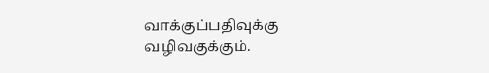வாக்குப்பதிவுக்கு வழிவகுக்கும்.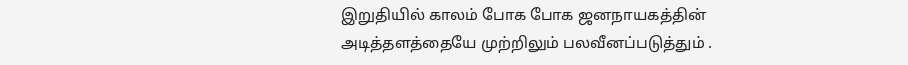இறுதியில் காலம் போக போக ஜனநாயகத்தின் அடித்தளத்தையே முற்றிலும் பலவீனப்படுத்தும் .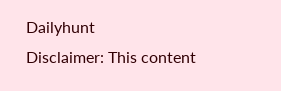Dailyhunt
Disclaimer: This content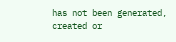has not been generated, created or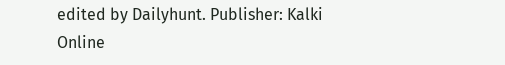edited by Dailyhunt. Publisher: Kalki Online